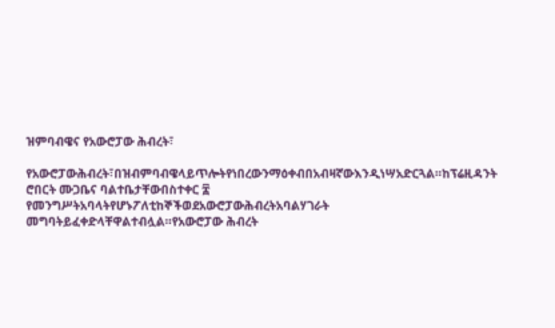ዝምባብዌና የአውሮፓው ሕብረት፣

የአውሮፓውሕብረት፣በዝብምባብዌላይጥሎትየነበረውንማዕቀብበአብዛኛውእንዲነሣአድርጓል።ከፕሬዚዳንት
ሮበርት ሙጋቤና ባልተቤታቸውበስተቀር ፰ የመንግሥትአባላትየሆኑፖለቲከኞችወደአውሮፓውሕብረትአባልሃገራት
መግባትይፈቀድላቸዋልተብሏል።የአውሮፓው ሕብረት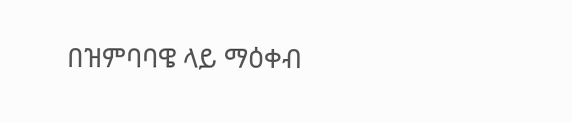በዝምባባዌ ላይ ማዕቀብ